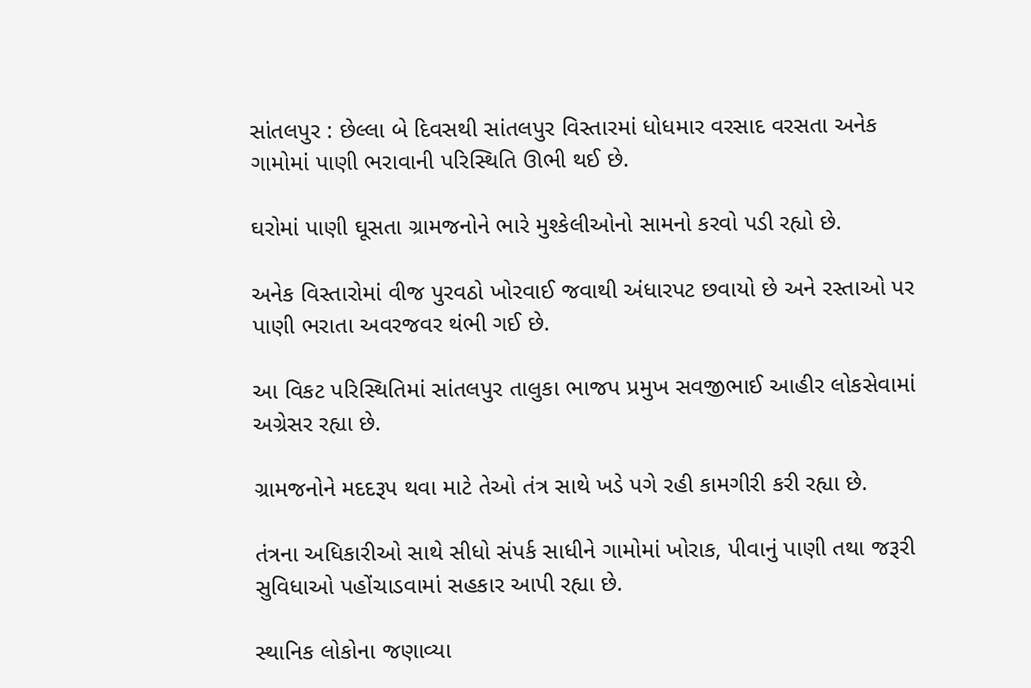સાંતલપુર : છેલ્લા બે દિવસથી સાંતલપુર વિસ્તારમાં ધોધમાર વરસાદ વરસતા અનેક ગામોમાં પાણી ભરાવાની પરિસ્થિતિ ઊભી થઈ છે.

ઘરોમાં પાણી ઘૂસતા ગ્રામજનોને ભારે મુશ્કેલીઓનો સામનો કરવો પડી રહ્યો છે.

અનેક વિસ્તારોમાં વીજ પુરવઠો ખોરવાઈ જવાથી અંધારપટ છવાયો છે અને રસ્તાઓ પર પાણી ભરાતા અવરજવર થંભી ગઈ છે.

આ વિકટ પરિસ્થિતિમાં સાંતલપુર તાલુકા ભાજપ પ્રમુખ સવજીભાઈ આહીર લોકસેવામાં અગ્રેસર રહ્યા છે.

ગ્રામજનોને મદદરૂપ થવા માટે તેઓ તંત્ર સાથે ખડે પગે રહી કામગીરી કરી રહ્યા છે.

તંત્રના અધિકારીઓ સાથે સીધો સંપર્ક સાધીને ગામોમાં ખોરાક, પીવાનું પાણી તથા જરૂરી સુવિધાઓ પહોંચાડવામાં સહકાર આપી રહ્યા છે.

સ્થાનિક લોકોના જણાવ્યા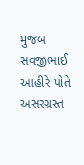મુજબ સવજીભાઈ આહીરે પોતે અસરગ્રસ્ત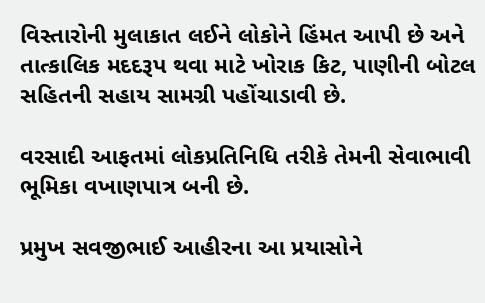વિસ્તારોની મુલાકાત લઈને લોકોને હિંમત આપી છે અને તાત્કાલિક મદદરૂપ થવા માટે ખોરાક કિટ, પાણીની બોટલ સહિતની સહાય સામગ્રી પહોંચાડાવી છે.

વરસાદી આફતમાં લોકપ્રતિનિધિ તરીકે તેમની સેવાભાવી ભૂમિકા વખાણપાત્ર બની છે.

પ્રમુખ સવજીભાઈ આહીરના આ પ્રયાસોને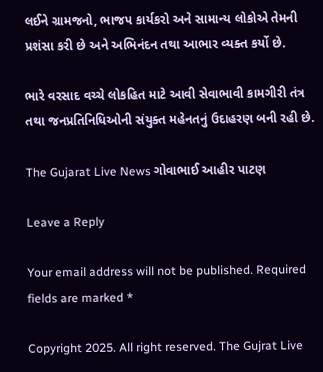લઈને ગ્રામજનો, ભાજપ કાર્યકરો અને સામાન્ય લોકોએ તેમની પ્રશંસા કરી છે અને અભિનંદન તથા આભાર વ્યક્ત કર્યો છે.

ભારે વરસાદ વચ્ચે લોકહિત માટે આવી સેવાભાવી કામગીરી તંત્ર તથા જનપ્રતિનિધિઓની સંયુક્ત મહેનતનું ઉદાહરણ બની રહી છે.

The Gujarat Live News ગોવાભાઈ આહીર પાટણ

Leave a Reply

Your email address will not be published. Required fields are marked *

Copyright 2025. All right reserved. The Gujrat Live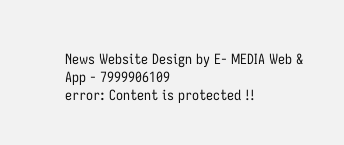News Website Design by E- MEDIA Web & App - 7999906109
error: Content is protected !!